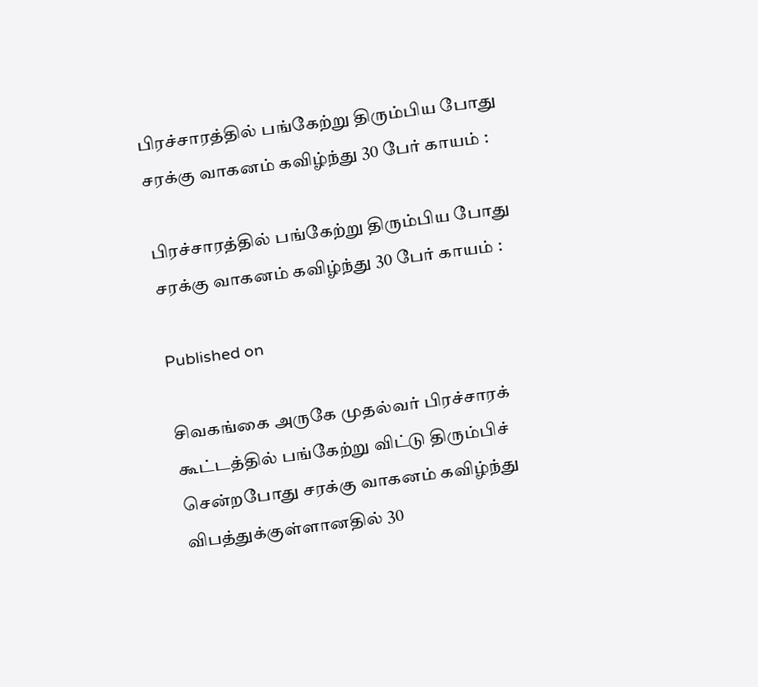பிரச்சாரத்தில் பங்கேற்று திரும்பிய போது சரக்கு வாகனம் கவிழ்ந்து 30 பேர் காயம் :

பிரச்சாரத்தில் பங்கேற்று திரும்பிய போது சரக்கு வாகனம் கவிழ்ந்து 30 பேர் காயம் :

Published on

சிவகங்கை அருகே முதல்வர் பிரச்சாரக் கூட்டத்தில் பங்கேற்று விட்டு திரும்பிச் சென்றபோது சரக்கு வாகனம் கவிழ்ந்து விபத்துக்குள்ளானதில் 30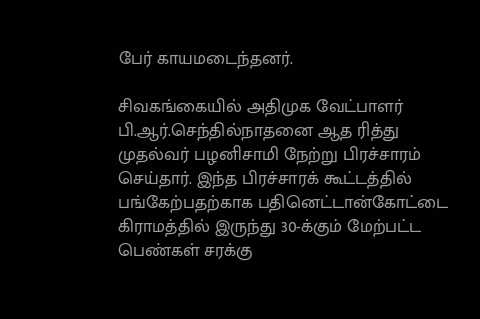பேர் காயமடைந்தனர்.

சிவகங்கையில் அதிமுக வேட்பாளர் பி.ஆர்.செந்தில்நாதனை ஆத ரித்து முதல்வர் பழனிசாமி நேற்று பிரச்சாரம் செய்தார். இந்த பிரச்சாரக் கூட்டத்தில் பங்கேற்பதற்காக பதினெட்டான்கோட்டை கிராமத்தில் இருந்து 30-க்கும் மேற்பட்ட பெண்கள் சரக்கு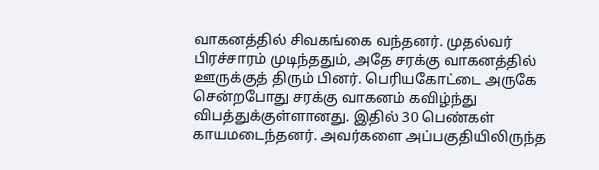வாகனத்தில் சிவகங்கை வந்தனர். முதல்வர் பிரச்சாரம் முடிந்ததும், அதே சரக்கு வாகனத்தில் ஊருக்குத் திரும் பினர். பெரியகோட்டை அருகே சென்றபோது சரக்கு வாகனம் கவிழ்ந்து விபத்துக்குள்ளானது. இதில் 30 பெண்கள் காயமடைந்தனர். அவர்களை அப்பகுதியிலிருந்த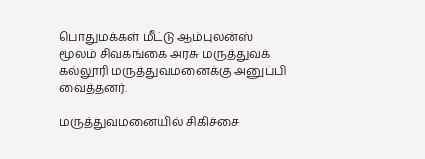பொதுமக்கள் மீட்டு ஆம்புலன்ஸ் மூலம் சிவகங்கை அரசு மருத்துவக் கல்லூரி மருத்துவமனைக்கு அனுப்பி வைத்தனர்.

மருத்துவமனையில் சிகிச்சை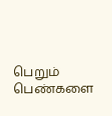பெறும் பெண்களை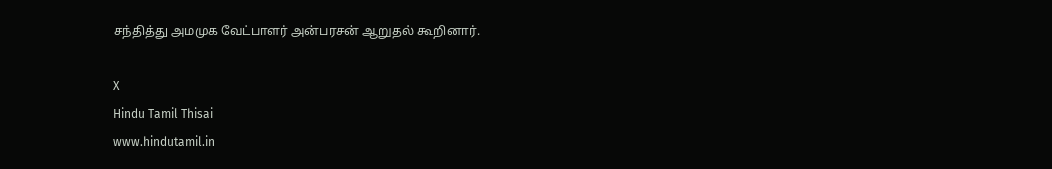சந்தித்து அமமுக வேட்பாளர் அன்பரசன் ஆறுதல் கூறினார்.

X
Hindu Tamil Thisai
www.hindutamil.in